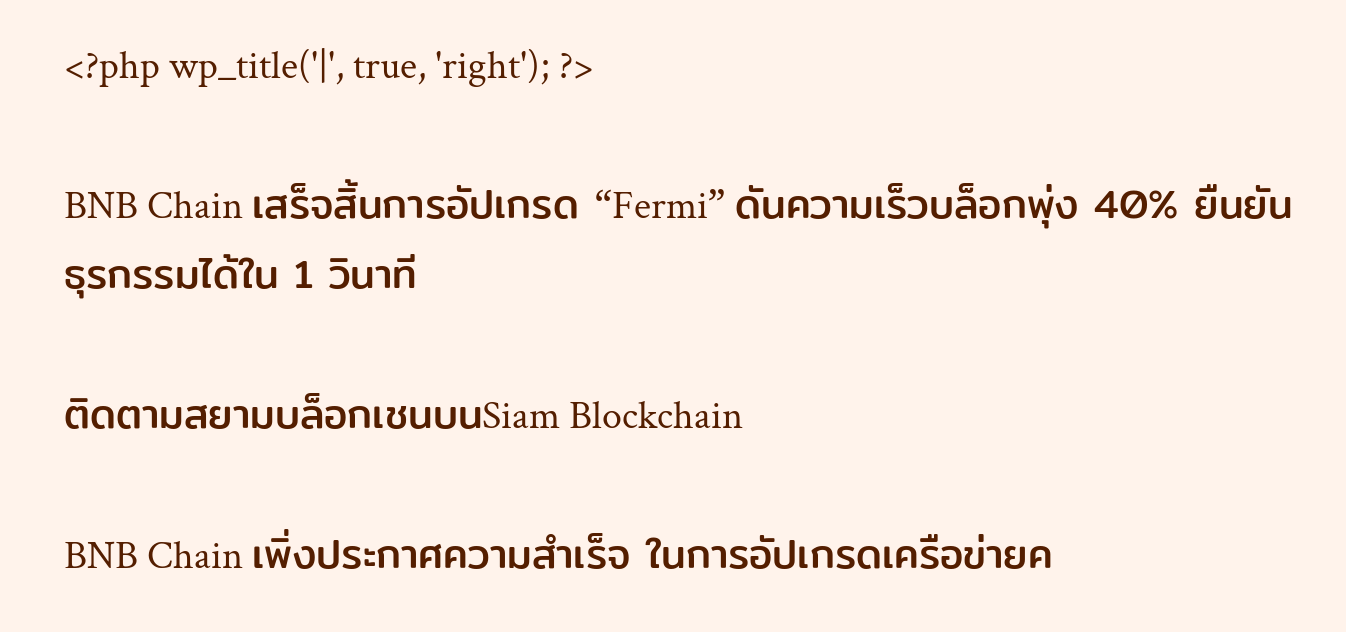<?php wp_title('|', true, 'right'); ?>

BNB Chain เสร็จสิ้นการอัปเกรด “Fermi” ดันความเร็วบล็อกพุ่ง 40% ยืนยันธุรกรรมได้ใน 1 วินาที

ติดตามสยามบล็อกเชนบนSiam Blockchain

BNB Chain เพิ่งประกาศความสำเร็จ ในการอัปเกรดเครือข่ายค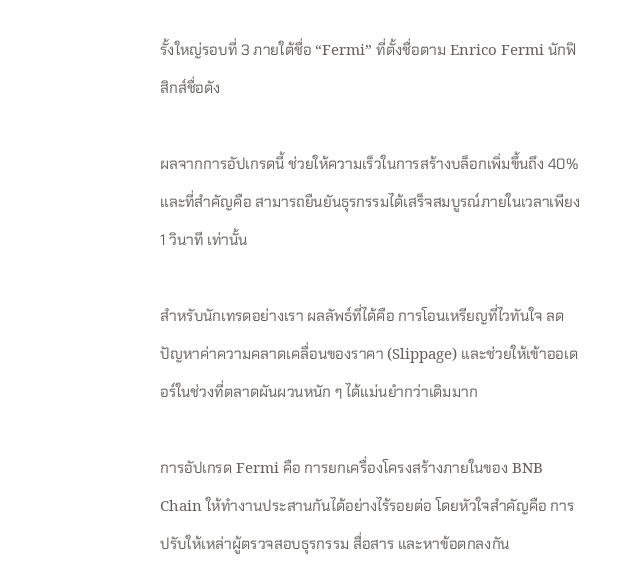รั้งใหญ่รอบที่ 3 ภายใต้ชื่อ “Fermi” ที่ตั้งชื่อตาม Enrico Fermi นักฟิสิกส์ชื่อดัง

ผลจากการอัปเกรดนี้ ช่วยให้ความเร็วในการสร้างบล็อกเพิ่มขึ้นถึง 40% และที่สำคัญคือ สามารถยืนยันธุรกรรมได้เสร็จสมบูรณ์ภายในเวลาเพียง 1 วินาที เท่านั้น

สำหรับนักเทรดอย่างเรา ผลลัพธ์ที่ได้คือ การโอนเหรียญที่ไวทันใจ ลดปัญหาค่าความคลาดเคลื่อนของราคา (Slippage) และช่วยให้เข้าออเดอร์ในช่วงที่ตลาดผันผวนหนัก ๆ ได้แม่นยำกว่าเดิมมาก

การอัปเกรด Fermi คือ การยกเครื่องโครงสร้างภายในของ BNB Chain ให้ทำงานประสานกันได้อย่างไร้รอยต่อ โดยหัวใจสำคัญคือ การปรับให้เหล่าผู้ตรวจสอบธุรกรรม สื่อสาร และหาข้อตกลงกัน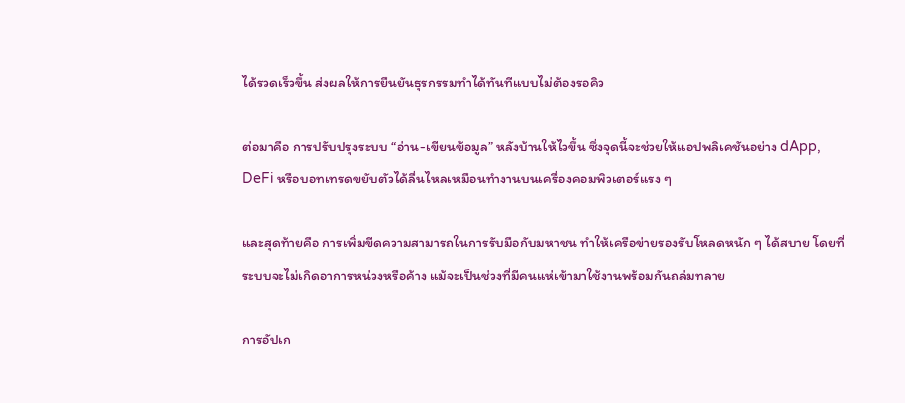ได้รวดเร็วขึ้น ส่งผลให้การยืนยันธุรกรรมทำได้ทันทีแบบไม่ต้องรอคิว

ต่อมาคือ การปรับปรุงระบบ “อ่าน-เขียนข้อมูล” หลังบ้านให้ไวขึ้น ซึ่งจุดนี้จะช่วยให้แอปพลิเคชันอย่าง dApp, DeFi หรือบอทเทรดขยับตัวได้ลื่นไหลเหมือนทำงานบนเครื่องคอมพิวเตอร์แรง ๆ

และสุดท้ายคือ การเพิ่มขีดความสามารถในการรับมือกับมหาชน ทำให้เครือข่ายรองรับโหลดหนัก ๆ ได้สบาย โดยที่ระบบจะไม่เกิดอาการหน่วงหรือค้าง แม้จะเป็นช่วงที่มีคนแห่เข้ามาใช้งานพร้อมกันถล่มทลาย

การอัปเก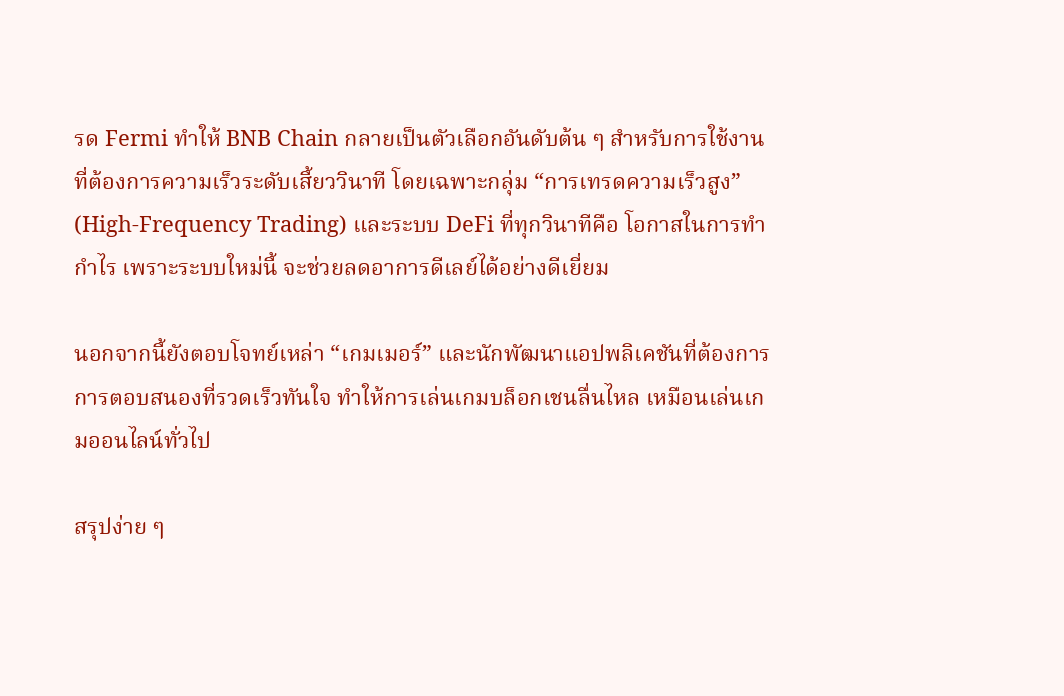รด Fermi ทำให้ BNB Chain กลายเป็นตัวเลือกอันดับต้น ๆ สำหรับการใช้งานที่ต้องการความเร็วระดับเสี้ยววินาที โดยเฉพาะกลุ่ม “การเทรดความเร็วสูง” (High-Frequency Trading) และระบบ DeFi ที่ทุกวินาทีคือ โอกาสในการทำกำไร เพราะระบบใหม่นี้ จะช่วยลดอาการดีเลย์ได้อย่างดีเยี่ยม

นอกจากนี้ยังตอบโจทย์เหล่า “เกมเมอร์” และนักพัฒนาแอปพลิเคชันที่ต้องการการตอบสนองที่รวดเร็วทันใจ ทำให้การเล่นเกมบล็อกเชนลื่นไหล เหมือนเล่นเกมออนไลน์ทั่วไป

สรุปง่าย ๆ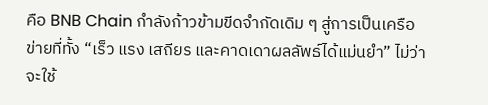คือ BNB Chain กำลังก้าวข้ามขีดจำกัดเดิม ๆ สู่การเป็นเครือข่ายที่ทั้ง “เร็ว แรง เสถียร และคาดเดาผลลัพธ์ได้แม่นยำ” ไม่ว่าจะใช้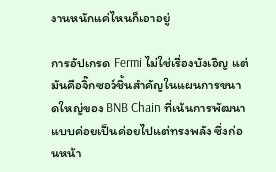งานหนักแค่ไหนก็เอาอยู่

การอัปเกรด Fermi ไม่ใช่เรื่องบังเอิญ แต่มันคือจิ๊กซอว์ชิ้นสำคัญในแผนการขนาดใหญ่ของ BNB Chain ที่เน้นการพัฒนาแบบค่อยเป็นค่อยไปแต่ทรงพลัง ซึ่งก่อนหน้า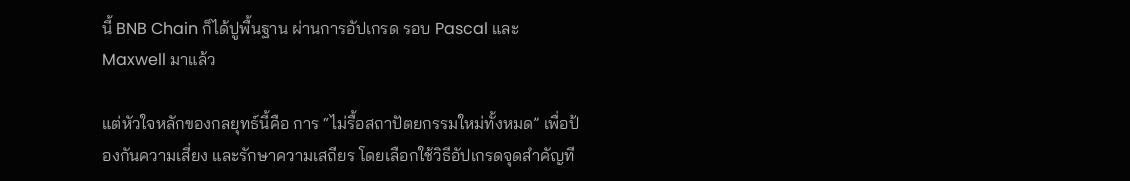นี้ BNB Chain ก็ได้ปูพื้นฐาน ผ่านการอัปเกรด รอบ Pascal และ Maxwell มาแล้ว

แต่หัวใจหลักของกลยุทธ์นี้คือ การ “ไม่รื้อสถาปัตยกรรมใหม่ทั้งหมด” เพื่อป้องกันความเสี่ยง และรักษาความเสถียร โดยเลือกใช้วิธีอัปเกรดจุดสำคัญที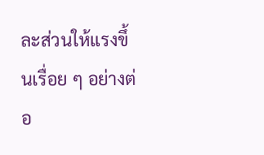ละส่วนให้แรงขึ้นเรื่อย ๆ อย่างต่อ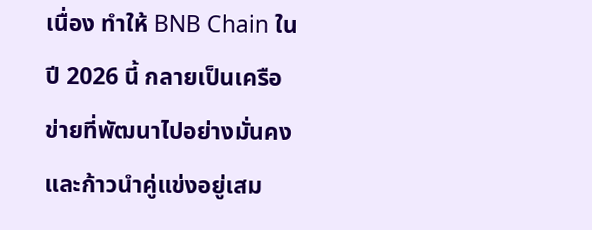เนื่อง ทำให้ BNB Chain ในปี 2026 นี้ กลายเป็นเครือข่ายที่พัฒนาไปอย่างมั่นคง และก้าวนำคู่แข่งอยู่เสม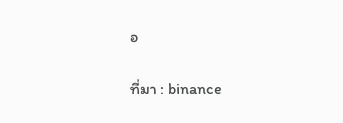อ

ที่มา : binance